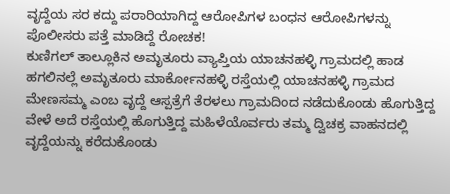ವೃದ್ದೆಯ ಸರ ಕದ್ದು ಪರಾರಿಯಾಗಿದ್ದ ಆರೋಪಿಗಳ ಬಂಧನ ಆರೋಪಿಗಳನ್ನು ಪೊಲೀಸರು ಪತ್ತೆ ಮಾಡಿದ್ದೆ ರೋಚಕ!
ಕುಣಿಗಲ್ ತಾಲ್ಲೂಕಿನ ಅಮೃತೂರು ವ್ಯಾಪ್ತಿಯ ಯಾಚನಹಳ್ಳಿ ಗ್ರಾಮದಲ್ಲಿ ಹಾಡ ಹಗಲಿನಲ್ಲೆ ಅಮೃತೂರು ಮಾರ್ಕೋನಹಳ್ಳಿ ರಸ್ತೆಯಲ್ಲಿ ಯಾಚನಹಳ್ಳಿ ಗ್ರಾಮದ ಮೇಣಸಮ್ಮ ಎಂಬ ವೃದ್ದೆ ಆಸ್ಪತ್ರೆಗೆ ತೆರಳಲು ಗ್ರಾಮದಿಂದ ನಡೆದುಕೊಂಡು ಹೊಗುತ್ತಿದ್ದ ವೇಳೆ ಅದೆ ರಸ್ತೆಯಲ್ಲಿ ಹೊಗುತ್ತಿದ್ದ ಮಹಿಳೆಯೊರ್ವರು ತಮ್ಮ ದ್ವಿಚಕ್ರ ವಾಹನದಲ್ಲಿ ವೃದ್ದೆಯನ್ನು ಕರೆದುಕೊಂಡು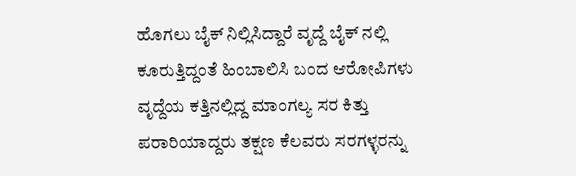ಹೊಗಲು ಬೈಕ್ ನಿಲ್ಲಿಸಿದ್ದಾರೆ ವೃದ್ದೆ ಬೈಕ್ ನಲ್ಲಿ ಕೂರುತ್ತಿದ್ದಂತೆ ಹಿಂಬಾಲಿಸಿ ಬಂದ ಆರೋಪಿಗಳು ವೃದ್ದೆಯ ಕತ್ತಿನಲ್ಲಿದ್ದ ಮಾಂಗಲ್ಯ ಸರ ಕಿತ್ತು ಪರಾರಿಯಾದ್ದರು ತಕ್ಷಣ ಕೆಲವರು ಸರಗಳ್ಳರನ್ನು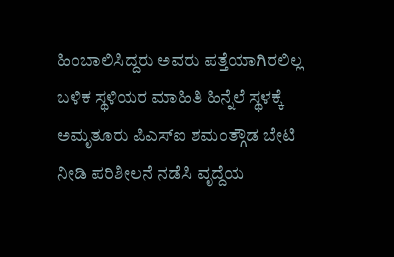ಹಿಂಬಾಲಿಸಿದ್ದರು ಅವರು ಪತ್ತೆಯಾಗಿರಲಿಲ್ಲ ಬಳಿಕ ಸ್ಥಳಿಯರ ಮಾಹಿತಿ ಹಿನ್ನೆಲೆ ಸ್ಥಳಕ್ಕೆ ಅಮೃತೂರು ಪಿಎಸ್ಐ ಶಮಂತ್ಗೌಡ ಬೇಟಿ ನೀಡಿ ಪರಿಶೀಲನೆ ನಡೆಸಿ ವೃದ್ದೆಯ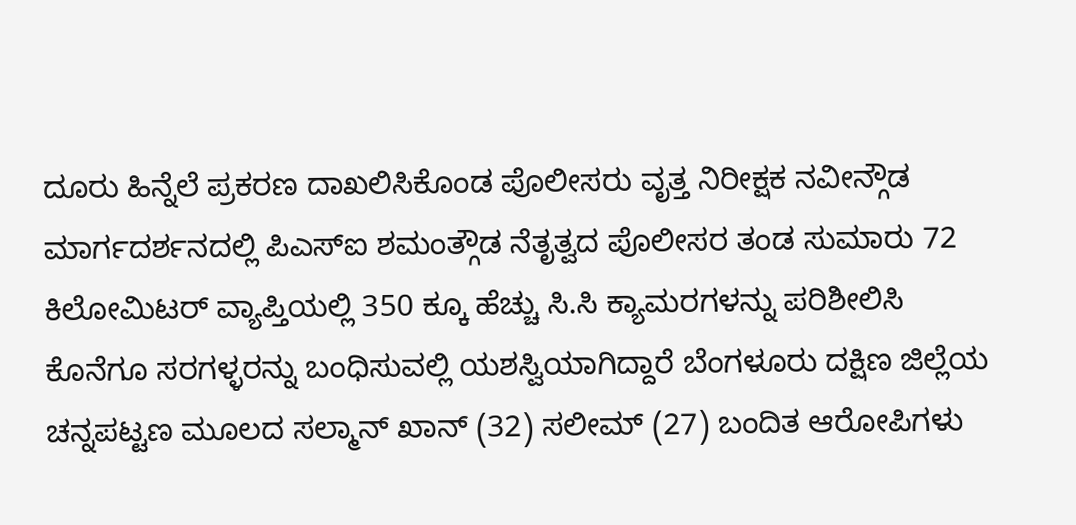ದೂರು ಹಿನ್ನೆಲೆ ಪ್ರಕರಣ ದಾಖಲಿಸಿಕೊಂಡ ಪೊಲೀಸರು ವೃತ್ತ ನಿರೀಕ್ಷಕ ನವೀನ್ಗೌಡ ಮಾರ್ಗದರ್ಶನದಲ್ಲಿ ಪಿಎಸ್ಐ ಶಮಂತ್ಗೌಡ ನೆತೃತ್ವದ ಪೊಲೀಸರ ತಂಡ ಸುಮಾರು 72 ಕಿಲೋಮಿಟರ್ ವ್ಯಾಪ್ತಿಯಲ್ಲಿ 350 ಕ್ಕೂ ಹೆಚ್ಚು ಸಿ.ಸಿ ಕ್ಯಾಮರಗಳನ್ನು ಪರಿಶೀಲಿಸಿ ಕೊನೆಗೂ ಸರಗಳ್ಳರನ್ನು ಬಂಧಿಸುವಲ್ಲಿ ಯಶಸ್ವಿಯಾಗಿದ್ದಾರೆ ಬೆಂಗಳೂರು ದಕ್ಷಿಣ ಜಿಲ್ಲೆಯ ಚನ್ನಪಟ್ಟಣ ಮೂಲದ ಸಲ್ಮಾನ್ ಖಾನ್ (32) ಸಲೀಮ್ (27) ಬಂದಿತ ಆರೋಪಿಗಳು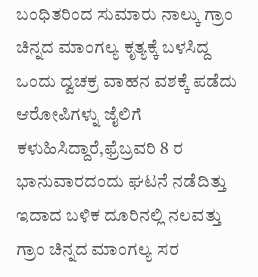ಬಂಧಿತರಿಂದ ಸುಮಾರು ನಾಲ್ಕು ಗ್ರಾಂ ಚಿನ್ನದ ಮಾಂಗಲ್ಯ ಕೃತ್ಯಕ್ಕೆ ಬಳಸಿದ್ದ ಒಂದು ದ್ವಚಕ್ರ ವಾಹನ ವಶಕ್ಕೆ ಪಡೆದು ಆರೋಪಿಗಳ್ನು ಜೈಲಿಗೆ ಕಳುಹಿಸಿದ್ದಾರೆ,ಫ್ರೆಬ್ರವರಿ 8 ರ ಭಾನುವಾರದಂದು ಘಟನೆ ನಡೆದಿತ್ತು ಇದಾದ ಬಳಿಕ ದೂರಿನಲ್ಲಿ ನಲವತ್ತು ಗ್ರಾಂ ಚಿನ್ನದ ಮಾಂಗಲ್ಯ ಸರ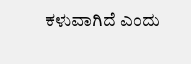ಕಳುವಾಗಿದೆ ಎಂದು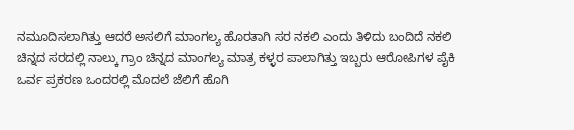ನಮೂದಿಸಲಾಗಿತ್ತು ಆದರೆ ಅಸಲಿಗೆ ಮಾಂಗಲ್ಯ ಹೊರತಾಗಿ ಸರ ನಕಲಿ ಎಂದು ತಿಳಿದು ಬಂದಿದೆ ನಕಲಿ ಚಿನ್ನದ ಸರದಲ್ಲಿ ನಾಲ್ಕು ಗ್ರಾಂ ಚಿನ್ನದ ಮಾಂಗಲ್ಯ ಮಾತ್ರ ಕಳ್ಳರ ಪಾಲಾಗಿತ್ತು ಇಬ್ಬರು ಆರೋಪಿಗಳ ಪೈಕಿ ಒರ್ವ ಪ್ರಕರಣ ಒಂದರಲ್ಲಿ ಮೊದಲೆ ಜೆಲಿಗೆ ಹೊಗಿ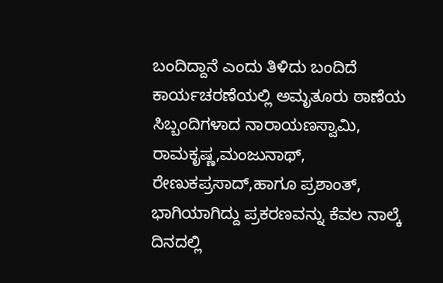ಬಂದಿದ್ದಾನೆ ಎಂದು ತಿಳಿದು ಬಂದಿದೆ ಕಾರ್ಯಚರಣೆಯಲ್ಲಿ ಅಮೃತೂರು ಠಾಣೆಯ ಸಿಬ್ಬಂದಿಗಳಾದ ನಾರಾಯಣಸ್ವಾಮಿ, ರಾಮಕೃಷ್ಣ,ಮಂಜುನಾಥ್, ರೇಣುಕಪ್ರಸಾದ್,ಹಾಗೂ ಪ್ರಶಾಂತ್, ಭಾಗಿಯಾಗಿದ್ದು ಪ್ರಕರಣವನ್ನು ಕೆವಲ ನಾಲ್ಕೆ ದಿನದಲ್ಲಿ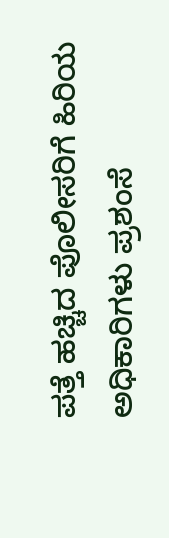ಪತ್ತೆ ಹಚ್ಚಿದ ಪೊಲೀಸರಿಗೆ ಹಿರಿಯ ಅಧಿಕಾರಿಗಳು ಪ್ರಶಂಸೆ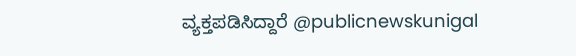ವ್ಯಕ್ತಪಡಿಸಿದ್ದಾರೆ @publicnewskunigal